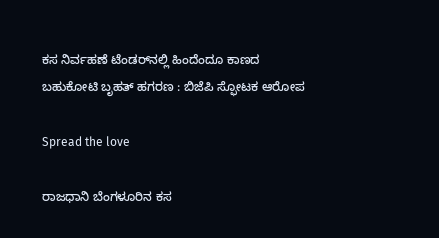ಕಸ ನಿರ್ವಹಣೆ ಟೆಂಡರ್‌ನಲ್ಲಿ ಹಿಂದೆಂದೂ ಕಾಣದ ಬಹುಕೋಟಿ ಬೃಹತ್‌ ಹಗರಣ : ಬಿಜೆಪಿ ಸ್ಫೋಟಕ ಆರೋಪ

Spread the love

ರಾಜಧಾನಿ ಬೆಂಗಳೂರಿನ ಕಸ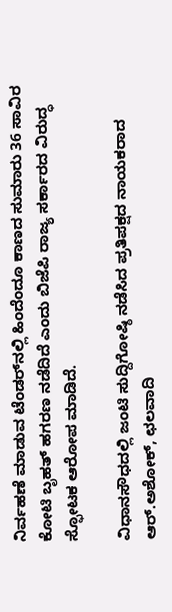ನಿರ್ವಹಣೆ ಮಾಡುವ ಟೆಂಡರ್‌ನಲ್ಲಿ ಹಿಂದೆಂದೂ ಕಾಣದ ಸುಮಾರು 36 ಸಾವಿರ ಕೋಟಿ ಬೃಹತ್‌ ಹಗರಣ ನಡೆದಿದೆ ಎಂದು ಬಿಜೆಪಿ ರಾಜ್ಯ ಸರ್ಕಾರದ ವಿರುದ್ಧ ಸ್ಫೋಟಕ ಆರೋಪ ಮಾಡಿದೆ.

ವಿಧಾನಸೌಧದಲ್ಲಿ ಜಂಟಿ ಸುದ್ದಿಗೋಷ್ಠಿ ನಡೆಸಿದ ಪ್ರತಿಪಕ್ಷದ ನಾಯಕರಾದ ಆರ್‌.ಅಶೋಕ್‌, ಛಲವಾದಿ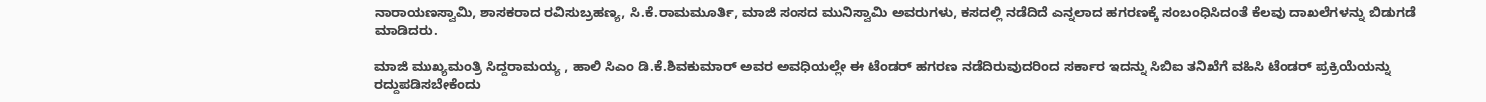ನಾರಾಯಣಸ್ವಾಮಿ, ಶಾಸಕರಾದ ರವಿಸುಬ್ರಹಣ್ಯ, ಸಿ.ಕೆ.ರಾಮಮೂರ್ತಿ, ಮಾಜಿ ಸಂಸದ ಮುನಿಸ್ವಾಮಿ ಅವರುಗಳು, ಕಸದಲ್ಲಿ ನಡೆದಿದೆ ಎನ್ನಲಾದ ಹಗರಣಕ್ಕೆ ಸಂಬಂಧಿಸಿದಂತೆ ಕೆಲವು ದಾಖಲೆಗಳನ್ನು ಬಿಡುಗಡೆ ಮಾಡಿದರು.

ಮಾಜಿ ಮುಖ್ಯಮಂತ್ರಿ ಸಿದ್ದರಾಮಯ್ಯ , ಹಾಲಿ ಸಿಎಂ ಡಿ.ಕೆ.ಶಿವಕುಮಾರ್‌ ಅವರ ಅವಧಿಯಲ್ಲೇ ಈ ಟೆಂಡರ್‌ ಹಗರಣ ನಡೆದಿರುವುದರಿಂದ ಸರ್ಕಾರ ಇದನ್ನು ಸಿಬಿಐ ತನಿಖೆಗೆ ವಹಿಸಿ ಟೆಂಡರ್‌ ಪ್ರಕ್ರಿಯೆಯನ್ನು ರದ್ದುಪಡಿಸಬೇಕೆಂದು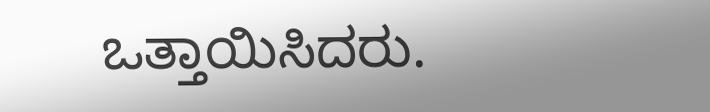ಒತ್ತಾಯಿಸಿದರು.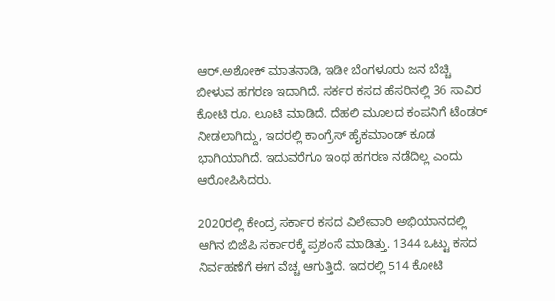ಆರ್‌.ಅಶೋಕ್‌ ಮಾತನಾಡಿ, ಇಡೀ ಬೆಂಗಳೂರು ಜನ ಬೆಚ್ಚಿ ಬೀಳುವ ಹಗರಣ ಇದಾಗಿದೆ. ಸರ್ಕರ ಕಸದ ಹೆಸರಿನಲ್ಲಿ 36 ಸಾವಿರ ಕೋಟಿ ರೂ. ಲೂಟಿ ಮಾಡಿದೆ. ದೆಹಲಿ ಮೂಲದ ಕಂಪನಿಗೆ ಟೆಂಡರ್‌ ನೀಡಲಾಗಿದ್ದು, ಇದರಲ್ಲಿ ಕಾಂಗ್ರೆಸ್‌‍ ಹೈಕಮಾಂಡ್‌ ಕೂಡ ಭಾಗಿಯಾಗಿದೆ. ಇದುವರೆಗೂ ಇಂಥ ಹಗರಣ ನಡೆದಿಲ್ಲ ಎಂದು ಆರೋಪಿಸಿದರು.

2020ರಲ್ಲಿ ಕೇಂದ್ರ ಸರ್ಕಾರ ಕಸದ ವಿಲೇವಾರಿ ಅಭಿಯಾನದಲ್ಲಿ ಆಗಿನ ಬಿಜೆಪಿ ಸರ್ಕಾರಕ್ಕೆ ಪ್ರಶಂಸೆ ಮಾಡಿತ್ತು. 1344 ಒಟ್ಟು ಕಸದ ನಿರ್ವಹಣೆಗೆ ಈಗ ವೆಚ್ಚ ಆಗುತ್ತಿದೆ. ಇದರಲ್ಲಿ 514 ಕೋಟಿ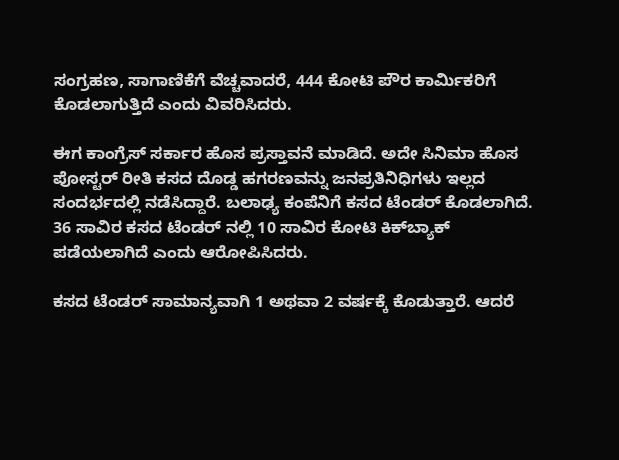ಸಂಗ್ರಹಣ, ಸಾಗಾಣಿಕೆಗೆ ವೆಚ್ಚವಾದರೆ, 444 ಕೋಟಿ ಪೌರ ಕಾರ್ಮಿಕರಿಗೆ ಕೊಡಲಾಗುತ್ತಿದೆ ಎಂದು ವಿವರಿಸಿದರು.

ಈಗ ಕಾಂಗ್ರೆಸ್‌‍ ಸರ್ಕಾರ ಹೊಸ ಪ್ರಸ್ತಾವನೆ ಮಾಡಿದೆ. ಅದೇ ಸಿನಿಮಾ ಹೊಸ ಪೋಸ್ಟರ್‌ ರೀತಿ ಕಸದ ದೊಡ್ಡ ಹಗರಣವನ್ನು ಜನಪ್ರತಿನಿಧಿಗಳು ಇಲ್ಲದ ಸಂದರ್ಭದಲ್ಲಿ ನಡೆಸಿದ್ದಾರೆ. ಬಲಾಢ್ಯ ಕಂಪೆನಿಗೆ ಕಸದ ಟೆಂಡರ್‌ ಕೊಡಲಾಗಿದೆ. 36 ಸಾವಿರ ಕಸದ ಟೆಂಡರ್‌ ನಲ್ಲಿ 10 ಸಾವಿರ ಕೋಟಿ ಕಿಕ್‌ಬ್ಯಾಕ್‌ ಪಡೆಯಲಾಗಿದೆ ಎಂದು ಆರೋಪಿಸಿದರು.

ಕಸದ ಟೆಂಡರ್‌ ಸಾಮಾನ್ಯವಾಗಿ 1 ಅಥವಾ 2 ವರ್ಷಕ್ಕೆ ಕೊಡುತ್ತಾರೆ. ಆದರೆ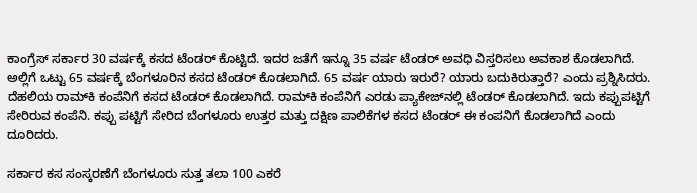ಕಾಂಗ್ರೆಸ್‌‍ ಸರ್ಕಾರ 30 ವರ್ಷಕ್ಕೆ ಕಸದ ಟೆಂಡರ್‌ ಕೊಟ್ಟಿದೆ. ಇದರ ಜತೆಗೆ ಇನ್ನೂ 35 ವರ್ಷ ಟೆಂಡರ್‌ ಅವಧಿ ವಿಸ್ತರಿಸಲು ಅವಕಾಶ ಕೊಡಲಾಗಿದೆ. ಅಲ್ಲಿಗೆ ಒಟ್ಟು 65 ವರ್ಷಕ್ಕೆ ಬೆಂಗಳೂರಿನ ಕಸದ ಟೆಂಡರ್‌ ಕೊಡಲಾಗಿದೆ. 65 ವರ್ಷ ಯಾರು ಇರುರೆ? ಯಾರು ಬದುಕಿರುತ್ತಾರೆ? ಎಂದು ಪ್ರಶ್ನಿಸಿದರು.
ದೆಹಲಿಯ ರಾಮ್‌ಕಿ ಕಂಪೆನಿಗೆ ಕಸದ ಟೆಂಡರ್‌ ಕೊಡಲಾಗಿದೆ. ರಾಮ್‌ಕಿ ಕಂಪೆನಿಗೆ ಎರಡು ಪ್ಯಾಕೇಜ್‌ನಲ್ಲಿ ಟೆಂಡರ್‌ ಕೊಡಲಾಗಿದೆ. ಇದು ಕಪ್ಪುಪಟ್ಟಿಗೆ ಸೇರಿರುವ ಕಂಪೆನಿ. ಕಪ್ಪು ಪಟ್ಟಿಗೆ ಸೇರಿದ ಬೆಂಗಳೂರು ಉತ್ತರ ಮತ್ತು ದಕ್ಷಿಣ ಪಾಲಿಕೆಗಳ ಕಸದ ಟೆಂಡರ್‌ ಈ ಕಂಪನಿಗೆ ಕೊಡಲಾಗಿದೆ ಎಂದು ದೂರಿದರು.

ಸರ್ಕಾರ ಕಸ ಸಂಸ್ಕರಣೆಗೆ ಬೆಂಗಳೂರು ಸುತ್ತ ತಲಾ 100 ಎಕರೆ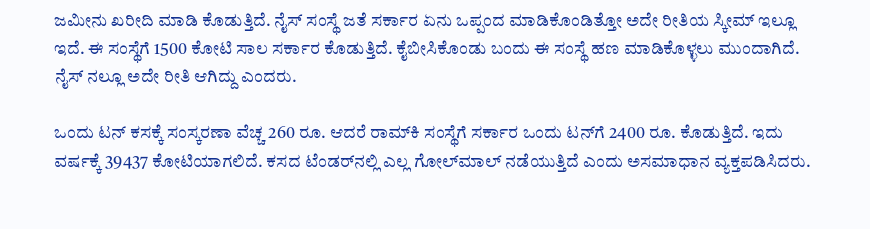ಜಮೀನು ಖರೀದಿ ಮಾಡಿ ಕೊಡುತ್ತಿದೆ. ನೈಸ್‌‍ ಸಂಸ್ಥೆ ಜತೆ ಸರ್ಕಾರ ಏನು ಒಪ್ಪಂದ ಮಾಡಿಕೊಂಡಿತ್ತೋ ಅದೇ ರೀತಿಯ ಸ್ಕೀಮ್‌ ಇಲ್ಲೂ ಇದೆ. ಈ ಸಂಸ್ಥೆಗೆ 1500 ಕೋಟಿ ಸಾಲ ಸರ್ಕಾರ ಕೊಡುತ್ತಿದೆ. ಕೈಬೀಸಿಕೊಂಡು ಬಂದು ಈ ಸಂಸ್ಥೆ ಹಣ ಮಾಡಿಕೊಳ್ಳಲು ಮುಂದಾಗಿದೆ. ನೈಸ್‌‍ ನಲ್ಲೂ ಅದೇ ರೀತಿ ಆಗಿದ್ದು ಎಂದರು.

ಒಂದು ಟನ್‌ ಕಸಕ್ಕೆ ಸಂಸ್ಕರಣಾ ವೆಚ್ಚ 260 ರೂ. ಆದರೆ ರಾಮ್‌ಕಿ ಸಂಸ್ಥೆಗೆ ಸರ್ಕಾರ ಒಂದು ಟನ್‌ಗೆ 2400 ರೂ. ಕೊಡುತ್ತಿದೆ. ಇದು ವರ್ಷಕ್ಕೆ 39437 ಕೋಟಿಯಾಗಲಿದೆ. ಕಸದ ಟೆಂಡರ್‌ನಲ್ಲಿ ಎಲ್ಲ ಗೋಲ್‌ಮಾಲ್‌ ನಡೆಯುತ್ತಿದೆ ಎಂದು ಅಸಮಾಧಾನ ವ್ಯಕ್ತಪಡಿಸಿದರು.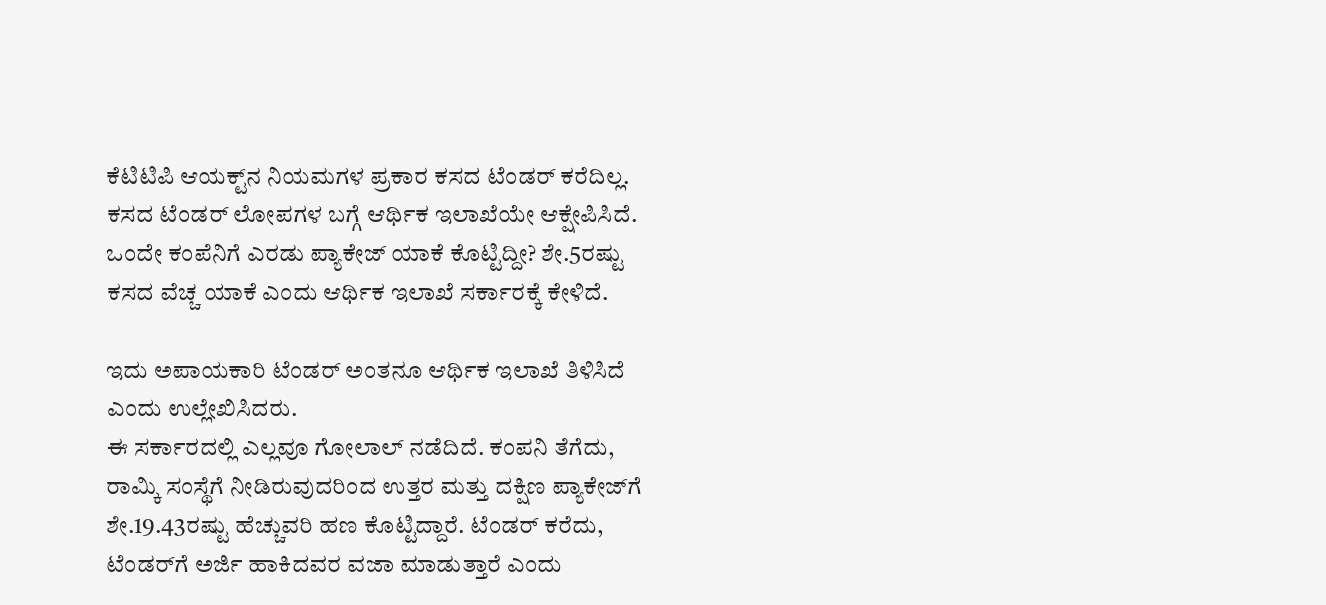ಕೆಟಿಟಿಪಿ ಆಯಕ್ಟ್‌ನ ನಿಯಮಗಳ ಪ್ರಕಾರ ಕಸದ ಟೆಂಡರ್‌ ಕರೆದಿಲ್ಲ. ಕಸದ ಟೆಂಡರ್‌ ಲೋಪಗಳ ಬಗ್ಗೆ ಆರ್ಥಿಕ ಇಲಾಖೆಯೇ ಆಕ್ಷೇಪಿಸಿದೆ. ಒಂದೇ ಕಂಪೆನಿಗೆ ಎರಡು ಪ್ಯಾಕೇಜ್‌ ಯಾಕೆ ಕೊಟ್ಟಿದ್ದೀ? ಶೇ.5ರಷ್ಟು ಕಸದ ವೆಚ್ಚ ಯಾಕೆ ಎಂದು ಆರ್ಥಿಕ ಇಲಾಖೆ ಸರ್ಕಾರಕ್ಕೆ ಕೇಳಿದೆ.

ಇದು ಅಪಾಯಕಾರಿ ಟೆಂಡರ್‌ ಅಂತನೂ ಆರ್ಥಿಕ ಇಲಾಖೆ ತಿಳಿಸಿದೆ ಎಂದು ಉಲ್ಲೇಖಿಸಿದರು.
ಈ ಸರ್ಕಾರದಲ್ಲಿ ಎಲ್ಲವೂ ಗೋಲಾಲ್‌ ನಡೆದಿದೆ. ಕಂಪನಿ ತೆಗೆದು, ರಾಮ್ಕಿ ಸಂಸ್ಥೆಗೆ ನೀಡಿರುವುದರಿಂದ ಉತ್ತರ ಮತ್ತು ದಕ್ಷಿಣ ಪ್ಯಾಕೇಜ್‌ಗೆ ಶೇ.19.43ರಷ್ಟು ಹೆಚ್ಚುವರಿ ಹಣ ಕೊಟ್ಟಿದ್ದಾರೆ. ಟೆಂಡರ್‌ ಕರೆದು, ಟೆಂಡರ್‌ಗೆ ಅರ್ಜಿ ಹಾಕಿದವರ ವಜಾ ಮಾಡುತ್ತಾರೆ ಎಂದು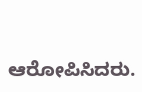ಆರೋಪಿಸಿದರು.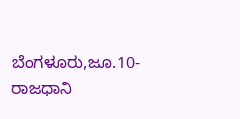ಬೆಂಗಳೂರು,ಜೂ.10- ರಾಜಧಾನಿ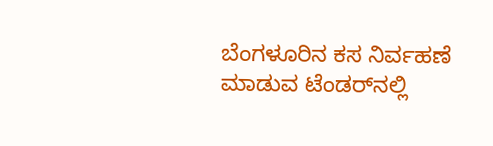ಬೆಂಗಳೂರಿನ ಕಸ ನಿರ್ವಹಣೆ ಮಾಡುವ ಟೆಂಡರ್‌ನಲ್ಲಿ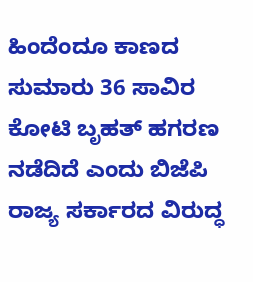ಹಿಂದೆಂದೂ ಕಾಣದ ಸುಮಾರು 36 ಸಾವಿರ ಕೋಟಿ ಬೃಹತ್‌ ಹಗರಣ ನಡೆದಿದೆ ಎಂದು ಬಿಜೆಪಿ ರಾಜ್ಯ ಸರ್ಕಾರದ ವಿರುದ್ಧ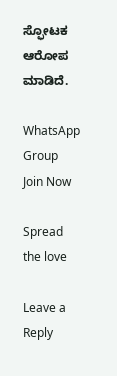ಸ್ಫೋಟಕ ಆರೋಪ ಮಾಡಿದೆ.

WhatsApp Group Join Now

Spread the love

Leave a Reply